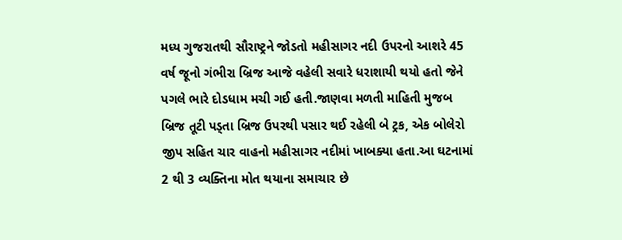મધ્ય ગુજરાતથી સૌરાષ્ટ્રને જોડતો મહીસાગર નદી ઉપરનો આશરે 45 વર્ષ જૂનો ગંભીરા બ્રિજ આજે વહેલી સવારે ધરાશાયી થયો હતો જેને પગલે ભારે દોડધામ મચી ગઈ હતી.જાણવા મળતી માહિતી મુજબ બ્રિજ તૂટી પડ્તા બ્રિજ ઉપરથી પસાર થઈ રહેલી બે ટ્રક, એક બોલેરો જીપ સહિત ચાર વાહનો મહીસાગર નદીમાં ખાબક્યા હતા.આ ઘટનામાં 2 થી 3 વ્યક્તિના મોત થયાના સમાચાર છે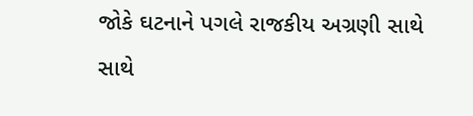જોકે ઘટનાને પગલે રાજકીય અગ્રણી સાથે સાથે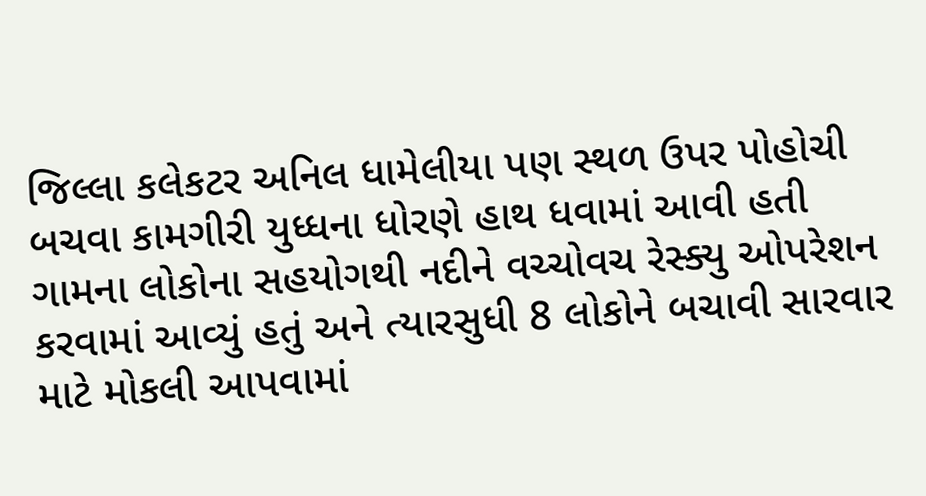જિલ્લા કલેકટર અનિલ ધામેલીયા પણ સ્થળ ઉપર પોહોચી બચવા કામગીરી યુધ્ધના ધોરણે હાથ ધવામાં આવી હતી ગામના લોકોના સહયોગથી નદીને વચ્ચોવચ રેસ્ક્યુ ઓપરેશન કરવામાં આવ્યું હતું અને ત્યારસુધી 8 લોકોને બચાવી સારવાર માટે મોકલી આપવામાં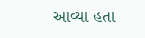આવ્યા હતા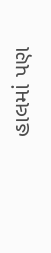હાલમાં પણ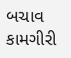બચાવ કામગીરી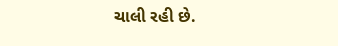ચાલી રહી છે.